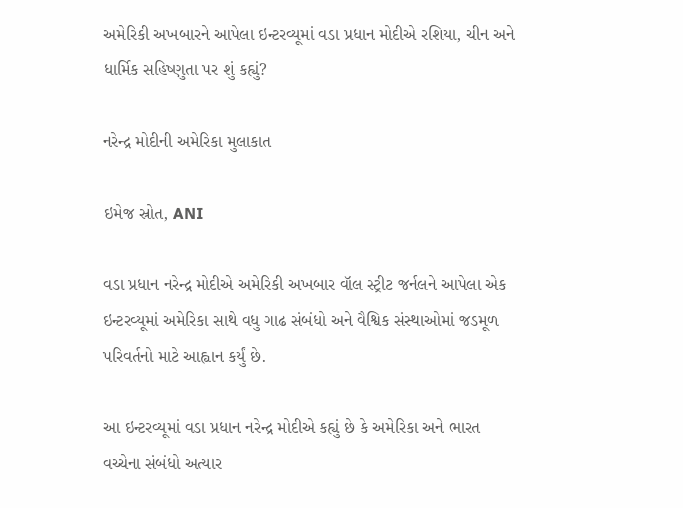અમેરિકી અખબારને આપેલા ઇન્ટરવ્યૂમાં વડા પ્રધાન મોદીએ રશિયા, ચીન અને ધાર્મિક સહિષ્ણુતા પર શું કહ્યું?

નરેન્દ્ર મોદીની અમેરિકા મુલાકાત

ઇમેજ સ્રોત, ANI

વડા પ્રધાન નરેન્દ્ર મોદીએ અમેરિકી અખબાર વૉલ સ્ટ્રીટ જર્નલને આપેલા એક ઇન્ટરવ્યૂમાં અમેરિકા સાથે વધુ ગાઢ સંબંધો અને વૈશ્વિક સંસ્થાઓમાં જડમૂળ પરિવર્તનો માટે આહ્વાન કર્યું છે.

આ ઇન્ટરવ્યૂમાં વડા પ્રધાન નરેન્દ્ર મોદીએ કહ્યું છે કે અમેરિકા અને ભારત વચ્ચેના સંબંધો અત્યાર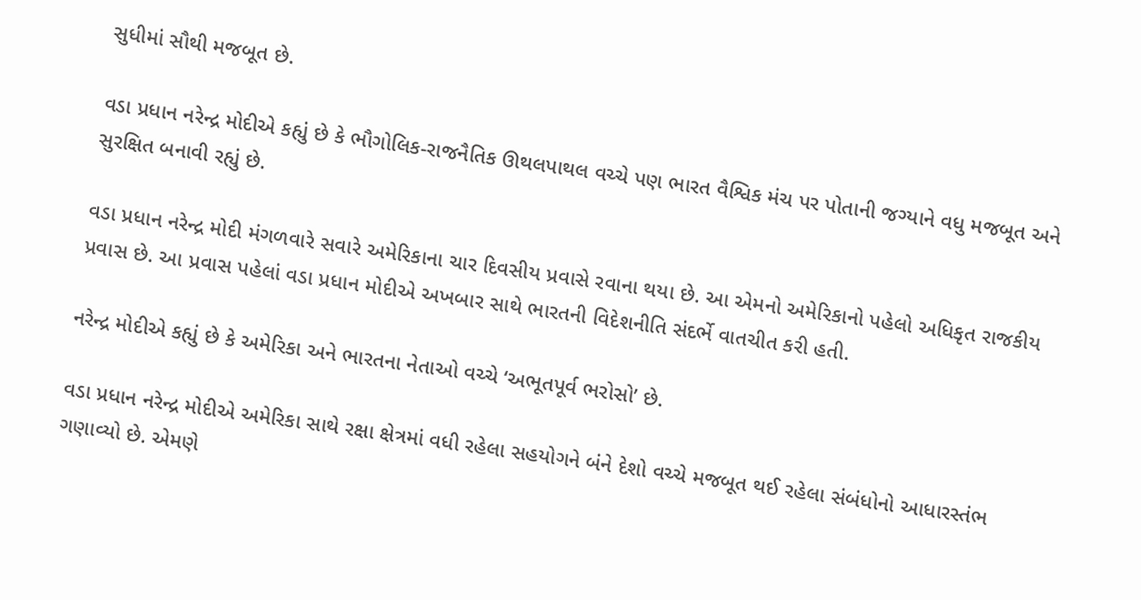સુધીમાં સૌથી મજબૂત છે.

વડા પ્રધાન નરેન્દ્ર મોદીએ કહ્યું છે કે ભૌગોલિક-રાજનૈતિક ઊથલપાથલ વચ્ચે પણ ભારત વૈશ્વિક મંચ પર પોતાની જગ્યાને વધુ મજબૂત અને સુરક્ષિત બનાવી રહ્યું છે.

વડા પ્રધાન નરેન્દ્ર મોદી મંગળવારે સવારે અમેરિકાના ચાર દિવસીય પ્રવાસે રવાના થયા છે. આ એમનો અમેરિકાનો પહેલો અધિકૃત રાજકીય પ્રવાસ છે. આ પ્રવાસ પહેલાં વડા પ્રધાન મોદીએ અખબાર સાથે ભારતની વિદેશનીતિ સંદર્ભે વાતચીત કરી હતી.

નરેન્દ્ર મોદીએ કહ્યું છે કે અમેરિકા અને ભારતના નેતાઓ વચ્ચે ‘અભૂતપૂર્વ ભરોસો’ છે.

વડા પ્રધાન નરેન્દ્ર મોદીએ અમેરિકા સાથે રક્ષા ક્ષેત્રમાં વધી રહેલા સહયોગને બંને દેશો વચ્ચે મજબૂત થઈ રહેલા સંબંધોનો આધારસ્તંભ ગણાવ્યો છે. એમણે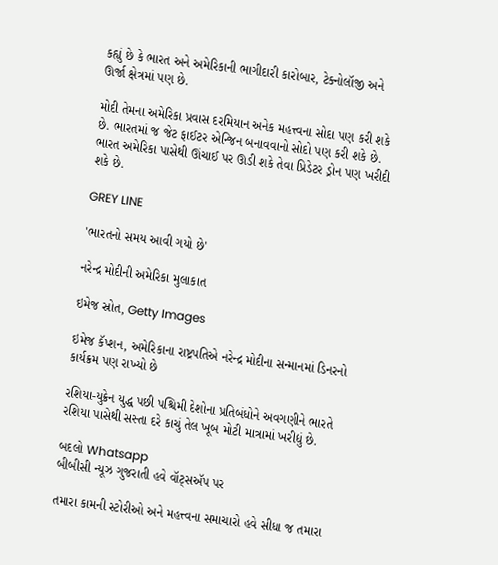કહ્યું છે કે ભારત અને અમેરિકાની ભાગીદારી કારોબાર, ટેક્નોલૉજી અને ઊર્જા ક્ષેત્રમાં પણ છે.

મોદી તેમના અમેરિકા પ્રવાસ દરમિયાન અનેક મહત્ત્વના સોદા પણ કરી શકે છે. ભારતમાં જ જેટ ફાઈટર એન્જિન બનાવવાનો સોદો પણ કરી શકે છે. ભારત અમેરિકા પાસેથી ઊંચાઈ પર ઊડી શકે તેવા પ્રિડેટર ડ્રોન પણ ખરીદી શકે છે.

GREY LINE

'ભારતનો સમય આવી ગયો છે'

નરેન્દ્ર મોદીની અમેરિકા મુલાકાત

ઇમેજ સ્રોત, Getty Images

ઇમેજ કૅપ્શન, અમેરિકાના રાષ્ટ્રપતિએ નરેન્દ્ર મોદીના સન્માનમાં ડિનરનો કાર્યક્રમ પણ રાખ્યો છે

રશિયા-યુક્રેન યુદ્ધ પછી પશ્ચિમી દેશોના પ્રતિબંધોને અવગણીને ભારતે રશિયા પાસેથી સસ્તા દરે કાચું તેલ ખૂબ મોટી માત્રામાં ખરીદ્યું છે.

બદલો Whatsapp
બીબીસી ન્યૂઝ ગુજરાતી હવે વૉટ્સઍપ પર

તમારા કામની સ્ટોરીઓ અને મહત્ત્વના સમાચારો હવે સીધા જ તમારા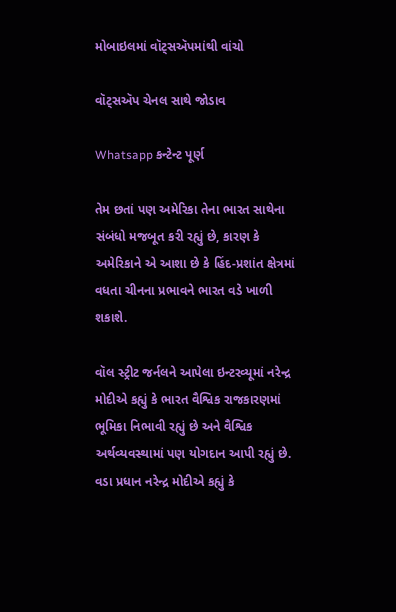મોબાઇલમાં વૉટ્સઍપમાંથી વાંચો

વૉટ્સઍપ ચેનલ સાથે જોડાવ

Whatsapp કન્ટેન્ટ પૂર્ણ

તેમ છતાં પણ અમેરિકા તેના ભારત સાથેના સંબંધો મજબૂત કરી રહ્યું છે, કારણ કે અમેરિકાને એ આશા છે કે હિંદ-પ્રશાંત ક્ષેત્રમાં વધતા ચીનના પ્રભાવને ભારત વડે ખાળી શકાશે.

વૉલ સ્ટ્રીટ જર્નલને આપેલા ઇન્ટરવ્યૂમાં નરેન્દ્ર મોદીએ કહ્યું કે ભારત વૈશ્વિક રાજકારણમાં ભૂમિકા નિભાવી રહ્યું છે અને વૈશ્વિક અર્થવ્યવસ્થામાં પણ યોગદાન આપી રહ્યું છે. વડા પ્રધાન નરેન્દ્ર મોદીએ કહ્યું કે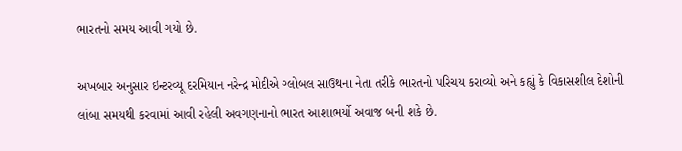ભારતનો સમય આવી ગયો છે.

અખબાર અનુસાર ઇન્ટરવ્યૂ દરમિયાન નરેન્દ્ર મોદીએ ગ્લોબલ સાઉથના નેતા તરીકે ભારતનો પરિચય કરાવ્યો અને કહ્યું કે વિકાસશીલ દેશોની લાંબા સમયથી કરવામાં આવી રહેલી અવગણનાનો ભારત આશાભર્યો અવાજ બની શકે છે.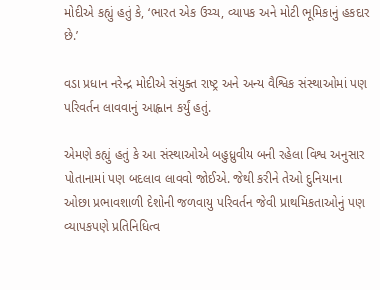મોદીએ કહ્યું હતું કે, ‘ભારત એક ઉચ્ચ, વ્યાપક અને મોટી ભૂમિકાનું હકદાર છે.’

વડા પ્રધાન નરેન્દ્ર મોદીએ સંયુક્ત રાષ્ટ્ર અને અન્ય વૈશ્વિક સંસ્થાઓમાં પણ પરિવર્તન લાવવાનું આહ્વાન કર્યું હતું.

એમણે કહ્યું હતું કે આ સંસ્થાઓએ બહુધ્રુવીય બની રહેલા વિશ્વ અનુસાર પોતાનામાં પણ બદલાવ લાવવો જોઈએ. જેથી કરીને તેઓ દુનિયાના ઓછા પ્રભાવશાળી દેશોની જળવાયુ પરિવર્તન જેવી પ્રાથમિકતાઓનું પણ વ્યાપકપણે પ્રતિનિધિત્વ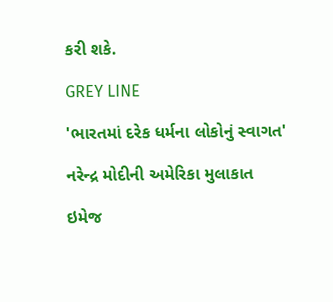કરી શકે.

GREY LINE

'ભારતમાં દરેક ધર્મના લોકોનું સ્વાગત'

નરેન્દ્ર મોદીની અમેરિકા મુલાકાત

ઇમેજ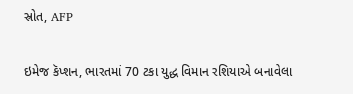સ્રોત, AFP

ઇમેજ કૅપ્શન, ભારતમાં 70 ટકા યુદ્ધ વિમાન રશિયાએ બનાવેલા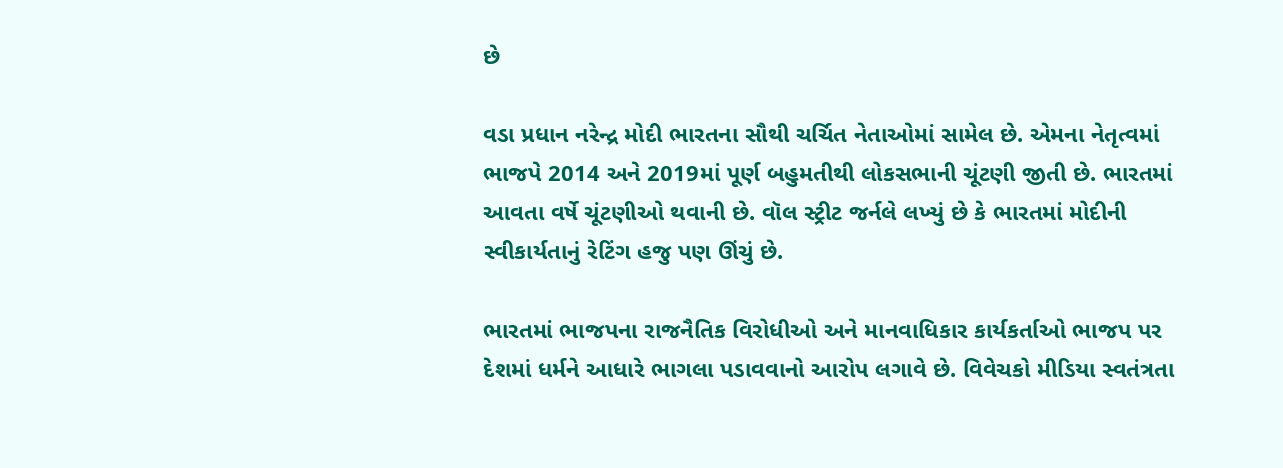છે

વડા પ્રધાન નરેન્દ્ર મોદી ભારતના સૌથી ચર્ચિત નેતાઓમાં સામેલ છે. એમના નેતૃત્વમાં ભાજપે 2014 અને 2019માં પૂર્ણ બહુમતીથી લોકસભાની ચૂંટણી જીતી છે. ભારતમાં આવતા વર્ષે ચૂંટણીઓ થવાની છે. વૉલ સ્ટ્રીટ જર્નલે લખ્યું છે કે ભારતમાં મોદીની સ્વીકાર્યતાનું રેટિંગ હજુ પણ ઊંચું છે.

ભારતમાં ભાજપના રાજનૈતિક વિરોધીઓ અને માનવાધિકાર કાર્યકર્તાઓ ભાજપ પર દેશમાં ધર્મને આધારે ભાગલા પડાવવાનો આરોપ લગાવે છે. વિવેચકો મીડિયા સ્વતંત્રતા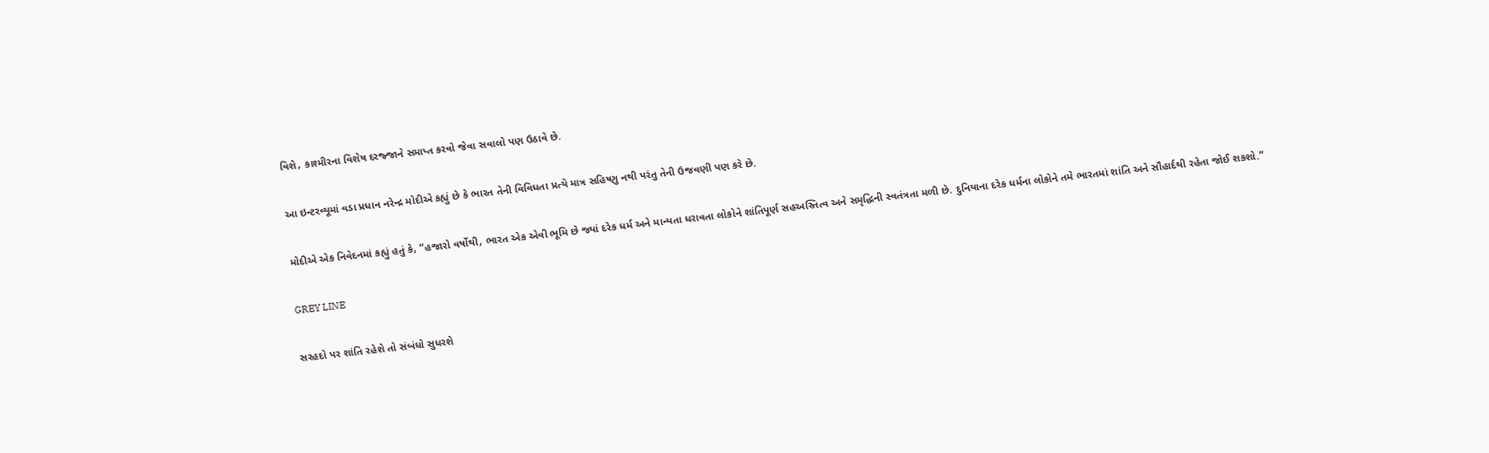વિશે, કાશ્મીરના વિશેષ દરજ્જાને સમાપ્ત કરવો જેવા સવાલો પણ ઉઠાવે છે.

આ ઇન્ટરવ્યૂમાં વડા પ્રધાન નરેન્દ્ર મોદીએ કહ્યું છે કે ભારત તેની વિવિધતા પ્રત્યે માત્ર સહિષ્ણુ નથી પરંતુ તેની ઉજવણી પણ કરે છે.

મોદીએ એક નિવેદનમાં કહ્યું હતું કે, “હજારો વર્ષોથી, ભારત એક એવી ભૂમિ છે જ્યાં દરેક ધર્મ અને માન્યતા ધરાવતા લોકોને શાંતિપૂર્ણ સહઅસ્તિત્વ અને સમૃદ્ધિની સ્વતંત્રતા મળી છે. દુનિયાના દરેક ધર્મના લોકોને તમે ભારતમાં શાંતિ અને સૌહાર્દથી રહેતા જોઈ શકશો.”

GREY LINE

સરહદો પર શાંતિ રહેશે તો સંબંધો સુધરશે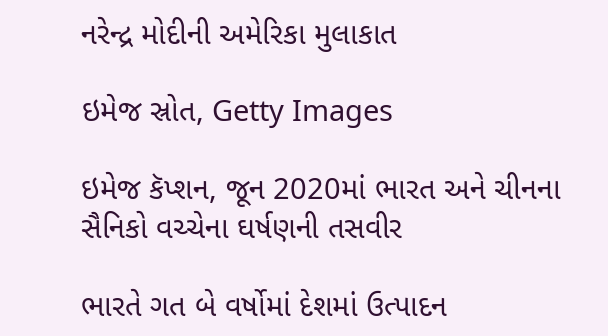નરેન્દ્ર મોદીની અમેરિકા મુલાકાત

ઇમેજ સ્રોત, Getty Images

ઇમેજ કૅપ્શન, જૂન 2020માં ભારત અને ચીનના સૈનિકો વચ્ચેના ઘર્ષણની તસવીર

ભારતે ગત બે વર્ષોમાં દેશમાં ઉત્પાદન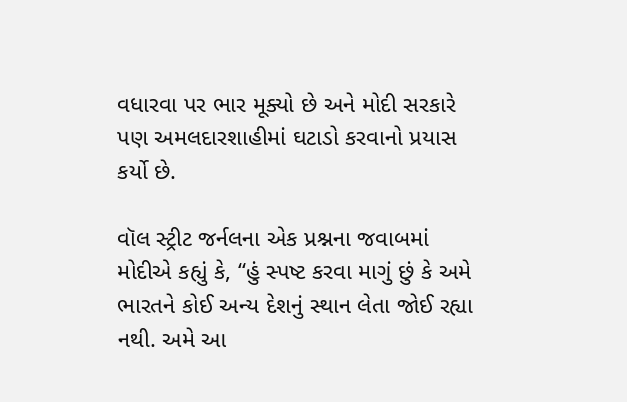વધારવા પર ભાર મૂક્યો છે અને મોદી સરકારે પણ અમલદારશાહીમાં ઘટાડો કરવાનો પ્રયાસ કર્યો છે.

વૉલ સ્ટ્રીટ જર્નલના એક પ્રશ્નના જવાબમાં મોદીએ કહ્યું કે, “હું સ્પષ્ટ કરવા માગું છું કે અમે ભારતને કોઈ અન્ય દેશનું સ્થાન લેતા જોઈ રહ્યા નથી. અમે આ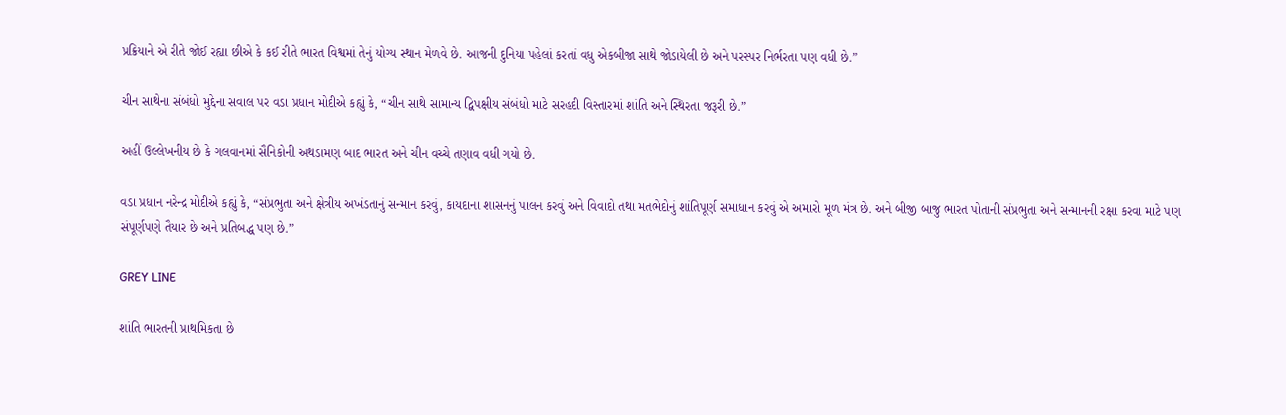પ્રક્રિયાને એ રીતે જોઈ રહ્યા છીએ કે કઈ રીતે ભારત વિશ્વમાં તેનું યોગ્ય સ્થાન મેળવે છે. આજની દુનિયા પહેલાં કરતાં વધુ એકબીજા સાથે જોડાયેલી છે અને પરસ્પર નિર્ભરતા પણ વધી છે.”

ચીન સાથેના સંબંધો મુદ્દેના સવાલ પર વડા પ્રધાન મોદીએ કહ્યું કે, “ચીન સાથે સામાન્ય દ્વિપક્ષીય સંબંધો માટે સરહદી વિસ્તારમાં શાંતિ અને સ્થિરતા જરૂરી છે.”

અહીં ઉલ્લેખનીય છે કે ગલવાનમાં સૈનિકોની અથડામણ બાદ ભારત અને ચીન વચ્ચે તણાવ વધી ગયો છે.

વડા પ્રધાન નરેન્દ્ર મોદીએ કહ્યું કે, “સંપ્રભુતા અને ક્ષેત્રીય અખંડતાનું સન્માન કરવું, કાયદાના શાસનનું પાલન કરવું અને વિવાદો તથા મતભેદોનું શાંતિપૂર્ણ સમાધાન કરવું એ અમારો મૂળ મંત્ર છે. અને બીજી બાજુ ભારત પોતાની સંપ્રભુતા અને સન્માનની રક્ષા કરવા માટે પણ સંપૂર્ણપણે તૈયાર છે અને પ્રતિબદ્ધ પણ છે.”

GREY LINE

શાંતિ ભારતની પ્રાથમિકતા છે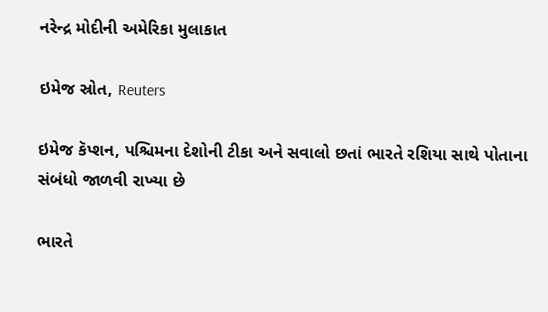નરેન્દ્ર મોદીની અમેરિકા મુલાકાત

ઇમેજ સ્રોત, Reuters

ઇમેજ કૅપ્શન, પશ્ચિમના દેશોની ટીકા અને સવાલો છતાં ભારતે રશિયા સાથે પોતાના સંબંધો જાળવી રાખ્યા છે

ભારતે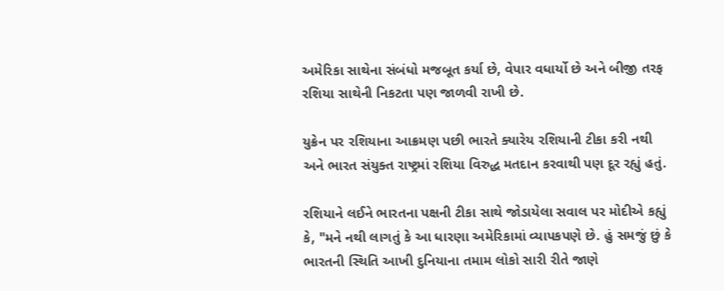અમેરિકા સાથેના સંબંધો મજબૂત કર્યા છે, વેપાર વધાર્યો છે અને બીજી તરફ રશિયા સાથેની નિકટતા પણ જાળવી રાખી છે.

યુક્રેન પર રશિયાના આક્રમણ પછી ભારતે ક્યારેય રશિયાની ટીકા કરી નથી અને ભારત સંયુક્ત રાષ્ટ્રમાં રશિયા વિરુદ્ધ મતદાન કરવાથી પણ દૂર રહ્યું હતું.

રશિયાને લઈને ભારતના પક્ષની ટીકા સાથે જોડાયેલા સવાલ પર મોદીએ કહ્યું કે, "મને નથી લાગતું કે આ ધારણા અમેરિકામાં વ્યાપકપણે છે. હું સમજું છું કે ભારતની સ્થિતિ આખી દુનિયાના તમામ લોકો સારી રીતે જાણે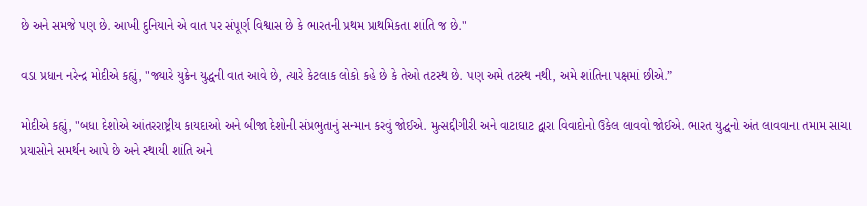છે અને સમજે પણ છે. આખી દુનિયાને એ વાત પર સંપૂર્ણ વિશ્વાસ છે કે ભારતની પ્રથમ પ્રાથમિકતા શાંતિ જ છે."

વડા પ્રધાન નરેન્દ્ર મોદીએ કહ્યું, "જ્યારે યુક્રેન યુદ્ધની વાત આવે છે, ત્યારે કેટલાક લોકો કહે છે કે તેઓ તટસ્થ છે. પણ અમે તટસ્થ નથી, અમે શાંતિના પક્ષમાં છીએ.”

મોદીએ કહ્યું, "બધા દેશોએ આંતરરાષ્ટ્રીય કાયદાઓ અને બીજા દેશોની સંપ્રભુતાનું સન્માન કરવું જોઈએ. મુત્સદ્દીગીરી અને વાટાઘાટ દ્વારા વિવાદોનો ઉકેલ લાવવો જોઈએ. ભારત યુદ્ઘનો અંત લાવવાના તમામ સાચા પ્રયાસોને સમર્થન આપે છે અને સ્થાયી શાંતિ અને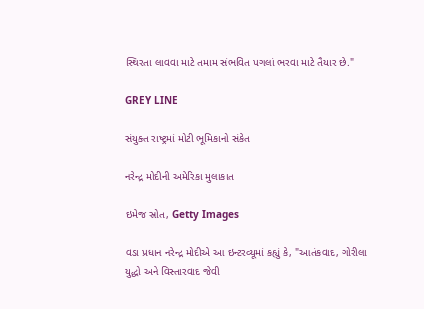સ્થિરતા લાવવા માટે તમામ સંભવિત પગલાં ભરવા માટે તૈયાર છે."

GREY LINE

સંયુક્ત રાષ્ટ્રમાં મોટી ભૂમિકાનો સંકેત

નરેન્દ્ર મોદીની અમેરિકા મુલાકાત

ઇમેજ સ્રોત, Getty Images

વડા પ્રધાન નરેન્દ્ર મોદીએ આ ઇન્ટરવ્યૂમાં કહ્યું કે, "આતંકવાદ, ગોરીલા યુદ્ધો અને વિસ્તારવાદ જેવી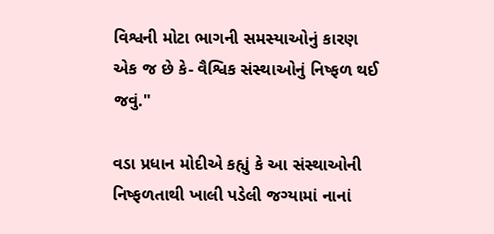વિશ્વની મોટા ભાગની સમસ્યાઓનું કારણ એક જ છે કે- વૈશ્વિક સંસ્થાઓનું નિષ્ફળ થઈ જવું."

વડા પ્રધાન મોદીએ કહ્યું કે આ સંસ્થાઓની નિષ્ફળતાથી ખાલી પડેલી જગ્યામાં નાનાં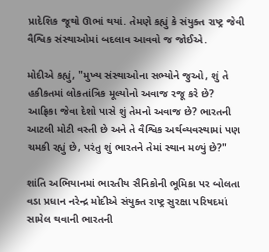પ્રાદેશિક જૂથો ઊભાં થયાં. તેમણે કહ્યું કે સંયુક્ત રાષ્ટ્ર જેવી વૈશ્વિક સંસ્થાઓમાં બદલાવ આવવો જ જોઈએ.

મોદીએ કહ્યું, "મુખ્ય સંસ્થાઓના સભ્યોને જુઓ, શું તે હકીકતમાં લોકતાંત્રિક મૂલ્યોનો અવાજ રજૂ કરે છે? આફ્રિકા જેવા દેશો પાસે શું તેમનો અવાજ છે? ભારતની આટલી મોટી વસ્તી છે અને તે વૈશ્વિક અર્થવ્યવસ્થામાં પણ ચમકી રહ્યું છે, પરંતુ શું ભારતને તેમાં સ્થાન મળ્યું છે?"

શાંતિ અભિયાનમાં ભારતીય સૈનિકોની ભૂમિકા પર બોલતા વડા પ્રધાન નરેન્દ્ર મોદીએ સંયુક્ત રાષ્ટ્ર સુરક્ષા પરિષદમાં સામેલ થવાની ભારતની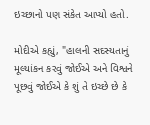ઇચ્છાનો પણ સંકેત આપ્યો હતો.

મોદીએ કહ્યું, "હાલની સદસ્યતાનું મૂલ્યાંકન કરવું જોઈએ અને વિશ્વને પૂછવું જોઈએ કે શું તે ઇચ્છે છે કે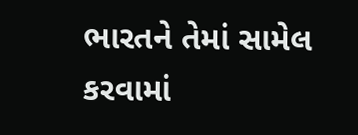ભારતને તેમાં સામેલ કરવામાં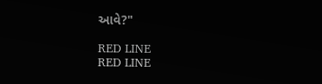આવે?"

RED LINE
RED LINE